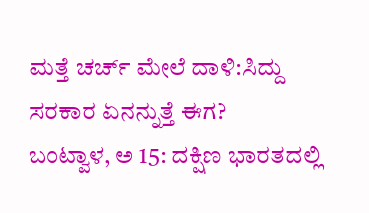ಮತ್ತೆ ಚರ್ಚ್ ಮೇಲೆ ದಾಳಿ:ಸಿದ್ದು ಸರಕಾರ ಏನನ್ನುತ್ತೆ ಈಗ?
ಬಂಟ್ವಾಳ, ಅ 15: ದಕ್ಷಿಣ ಭಾರತದಲ್ಲಿ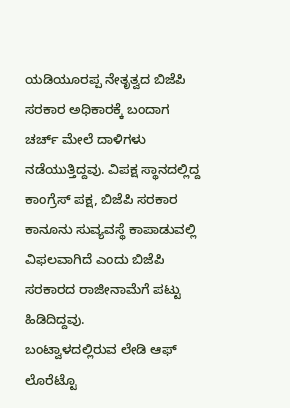ಯಡಿಯೂರಪ್ಪ ನೇತೃತ್ವದ ಬಿಜೆಪಿ ಸರಕಾರ ಅಧಿಕಾರಕ್ಕೆ ಬಂದಾಗ ಚರ್ಚ್ ಮೇಲೆ ದಾಳಿಗಳು ನಡೆಯುತ್ತಿದ್ದವು. ವಿಪಕ್ಷ ಸ್ಥಾನದಲ್ಲಿದ್ದ ಕಾಂಗ್ರೆಸ್ ಪಕ್ಷ, ಬಿಜೆಪಿ ಸರಕಾರ ಕಾನೂನು ಸುವ್ಯವಸ್ಥೆ ಕಾಪಾಡುವಲ್ಲಿ ವಿಫಲವಾಗಿದೆ ಎಂದು ಬಿಜೆಪಿ ಸರಕಾರದ ರಾಜೀನಾಮೆಗೆ ಪಟ್ಟು ಹಿಡಿದಿದ್ದವು.
ಬಂಟ್ವಾಳದಲ್ಲಿರುವ ಲೇಡಿ ಆಫ್ ಲೊರೆಟ್ಟೊ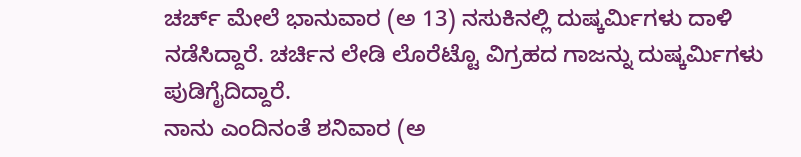ಚರ್ಚ್ ಮೇಲೆ ಭಾನುವಾರ (ಅ 13) ನಸುಕಿನಲ್ಲಿ ದುಷ್ಕರ್ಮಿಗಳು ದಾಳಿ ನಡೆಸಿದ್ದಾರೆ. ಚರ್ಚಿನ ಲೇಡಿ ಲೊರೆಟ್ಟೊ ವಿಗ್ರಹದ ಗಾಜನ್ನು ದುಷ್ಕರ್ಮಿಗಳು ಪುಡಿಗೈದಿದ್ದಾರೆ.
ನಾನು ಎಂದಿನಂತೆ ಶನಿವಾರ (ಅ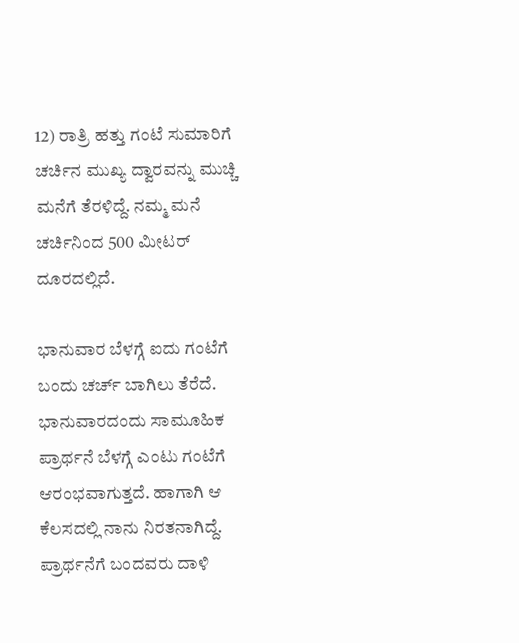12) ರಾತ್ರಿ ಹತ್ತು ಗಂಟೆ ಸುಮಾರಿಗೆ ಚರ್ಚಿನ ಮುಖ್ಯ ದ್ವಾರವನ್ನು ಮುಚ್ಚಿ ಮನೆಗೆ ತೆರಳಿದ್ದೆ. ನಮ್ಮ ಮನೆ ಚರ್ಚಿನಿಂದ 500 ಮೀಟರ್ ದೂರದಲ್ಲಿದೆ.

ಭಾನುವಾರ ಬೆಳಗ್ಗೆ ಐದು ಗಂಟೆಗೆ ಬಂದು ಚರ್ಚ್ ಬಾಗಿಲು ತೆರೆದೆ. ಭಾನುವಾರದಂದು ಸಾಮೂಹಿಕ ಪ್ರಾರ್ಥನೆ ಬೆಳಗ್ಗೆ ಎಂಟು ಗಂಟೆಗೆ ಆರಂಭವಾಗುತ್ತದೆ. ಹಾಗಾಗಿ ಆ ಕೆಲಸದಲ್ಲಿ ನಾನು ನಿರತನಾಗಿದ್ದೆ. ಪ್ರಾರ್ಥನೆಗೆ ಬಂದವರು ದಾಳಿ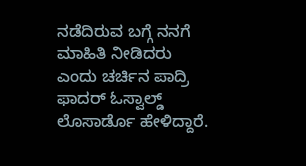ನಡೆದಿರುವ ಬಗ್ಗೆ ನನಗೆ ಮಾಹಿತಿ ನೀಡಿದರು ಎಂದು ಚರ್ಚಿನ ಪಾದ್ರಿ ಫಾದರ್ ಓಸ್ವಾಲ್ಡ್ ಲೊಸಾರ್ಡೊ ಹೇಳಿದ್ದಾರೆ.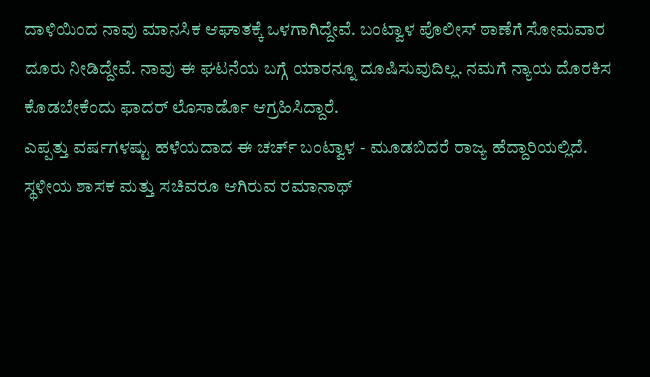ದಾಳಿಯಿಂದ ನಾವು ಮಾನಸಿಕ ಆಘಾತಕ್ಕೆ ಒಳಗಾಗಿದ್ದೇವೆ. ಬಂಟ್ವಾಳ ಪೊಲೀಸ್ ಠಾಣೆಗೆ ಸೋಮವಾರ ದೂರು ನೀಡಿದ್ದೇವೆ. ನಾವು ಈ ಘಟನೆಯ ಬಗ್ಗೆ ಯಾರನ್ನೂ ದೂಷಿಸುವುದಿಲ್ಲ. ನಮಗೆ ನ್ಯಾಯ ದೊರಕಿಸ ಕೊಡಬೇಕೆಂದು ಫಾದರ್ ಲೊಸಾರ್ಡೊ ಆಗ್ರಹಿಸಿದ್ದಾರೆ.
ಎಪ್ಪತ್ತು ವರ್ಷಗಳಷ್ಟು ಹಳೆಯದಾದ ಈ ಚರ್ಚ್ ಬಂಟ್ವಾಳ - ಮೂಡಬಿದರೆ ರಾಜ್ಯ ಹೆದ್ದಾರಿಯಲ್ಲಿದೆ. ಸ್ಥಳೀಯ ಶಾಸಕ ಮತ್ತು ಸಚಿವರೂ ಆಗಿರುವ ರಮಾನಾಥ್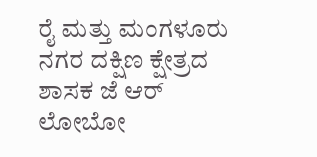ರೈ ಮತ್ತು ಮಂಗಳೂರು ನಗರ ದಕ್ಷಿಣ ಕ್ಷೇತ್ರದ ಶಾಸಕ ಜೆ ಆರ್ ಲೋಬೋ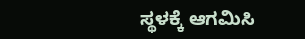ಸ್ಥಳಕ್ಕೆ ಆಗಮಿಸಿ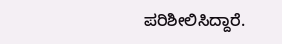ಪರಿಶೀಲಿಸಿದ್ದಾರೆ.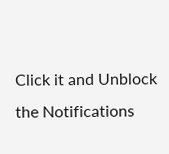Click it and Unblock the Notifications